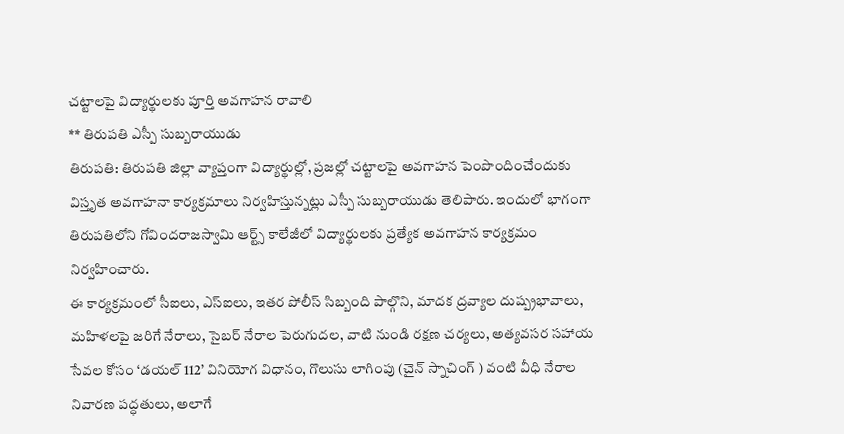చట్టాలపై విద్యార్థులకు పూర్తి అవగాహన రావాలి
** తిరుపతి ఎస్పీ సుబ్బరాయుడు
తిరుపతి: తిరుపతి జిల్లా వ్యాప్తంగా విద్యార్థుల్లో, ప్రజల్లో చట్టాలపై అవగాహన పెంపొందించేందుకు విస్తృత అవగాహనా కార్యక్రమాలు నిర్వహిస్తున్నట్లు ఎస్పీ సుబ్బరాయుడు తెలిపారు. ఇందులో భాగంగా తిరుపతిలోని గోవిందరాజస్వామి ఆర్ట్స్ కాలేజీలో విద్యార్థులకు ప్రత్యేక అవగాహన కార్యక్రమం నిర్వహించారు.
ఈ కార్యక్రమంలో సీఐలు, ఎస్ఐలు, ఇతర పోలీస్ సిబ్బంది పాల్గొని, మాదక ద్రవ్యాల దుష్ప్రభావాలు, మహిళలపై జరిగే నేరాలు, సైబర్ నేరాల పెరుగుదల, వాటి నుండి రక్షణ చర్యలు, అత్యవసర సహాయ సేవల కోసం ‘డయల్ 112’ వినియోగ విధానం, గొలుసు లాగింపు (చైన్ స్నాచింగ్ ) వంటి వీధి నేరాల నివారణ పద్ధతులు, అలాగే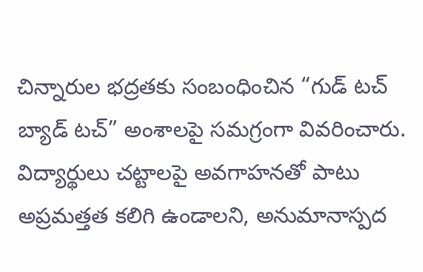చిన్నారుల భద్రతకు సంబంధించిన “గుడ్ టచ్ బ్యాడ్ టచ్” అంశాలపై సమగ్రంగా వివరించారు.
విద్యార్థులు చట్టాలపై అవగాహనతో పాటు అప్రమత్తత కలిగి ఉండాలని, అనుమానాస్పద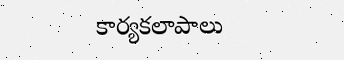కార్యకలాపాలు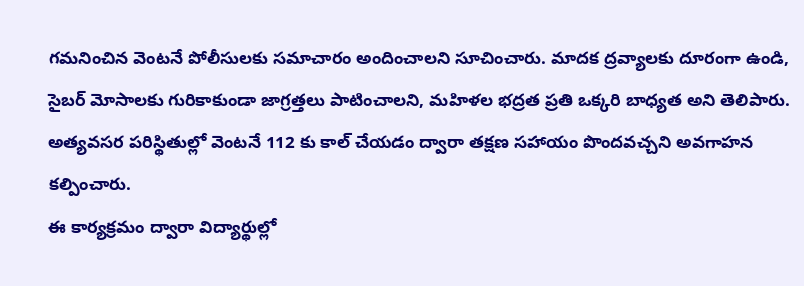గమనించిన వెంటనే పోలీసులకు సమాచారం అందించాలని సూచించారు. మాదక ద్రవ్యాలకు దూరంగా ఉండి, సైబర్ మోసాలకు గురికాకుండా జాగ్రత్తలు పాటించాలని, మహిళల భద్రత ప్రతి ఒక్కరి బాధ్యత అని తెలిపారు. అత్యవసర పరిస్థితుల్లో వెంటనే 112 కు కాల్ చేయడం ద్వారా తక్షణ సహాయం పొందవచ్చని అవగాహన కల్పించారు.
ఈ కార్యక్రమం ద్వారా విద్యార్థుల్లో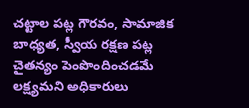చట్టాల పట్ల గౌరవం, సామాజిక బాధ్యత, స్వీయ రక్షణ పట్ల చైతన్యం పెంపొందించడమే లక్ష్యమని అధికారులు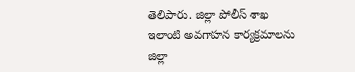తెలిపారు. జిల్లా పోలీస్ శాఖ ఇలాంటి అవగాహన కార్యక్రమాలను జిల్లా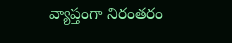వ్యాప్తంగా నిరంతరం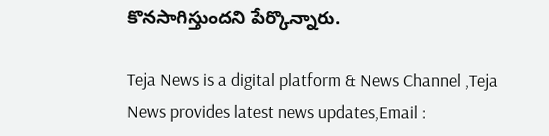కొనసాగిస్తుందని పేర్కొన్నారు.

Teja News is a digital platform & News Channel ,Teja News provides latest news updates,Email :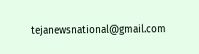tejanewsnational@gmail.com